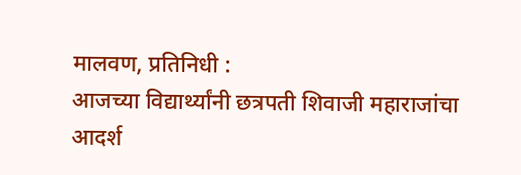मालवण, प्रतिनिधी :
आजच्या विद्यार्थ्यांनी छत्रपती शिवाजी महाराजांचा आदर्श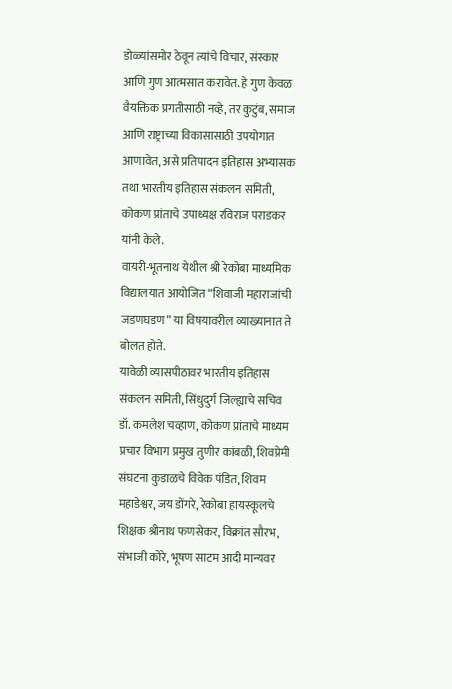डोळ्यांसमोर ठेवून त्यांचे विचार, संस्कार आणि गुण आत्मसात करावेत. हे गुण केवळ वैयक्तिक प्रगतीसाठी नव्हे, तर कुटुंब, समाज आणि राष्ट्राच्या विकासासाठी उपयोगात आणावेत, असे प्रतिपादन इतिहास अभ्यासक तथा भारतीय इतिहास संकलन समिती, कोकण प्रांताचे उपाध्यक्ष रविराज पराडकर यांनी केले.
वायरी-भूतनाथ येथील श्री रेकोबा माध्यमिक विद्यालयात आयोजित “शिवाजी महाराजांची जडणघडण” या विषयावरील व्याख्यानात ते बोलत होते.
यावेळी व्यासपीठावर भारतीय इतिहास संकलन समिती, सिंधुदुर्ग जिल्ह्याचे सचिव डॉ. कमलेश चव्हाण, कोकण प्रांताचे माध्यम प्रचार विभाग प्रमुख तुणीर कांबळी, शिवप्रेमी संघटना कुडाळचे विवेक पंडित, शिवम महाडेश्वर, जय डोंगरे, रेकोबा हायस्कूलचे शिक्षक श्रीनाथ फणसेकर, विक्रांत सौरभ, संभाजी कोरे, भूषण साटम आदी मान्यवर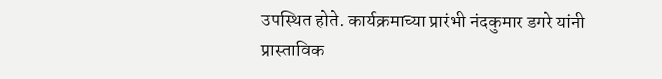उपस्थित होते. कार्यक्रमाच्या प्रारंभी नंदकुमार डगरे यांनी प्रास्ताविक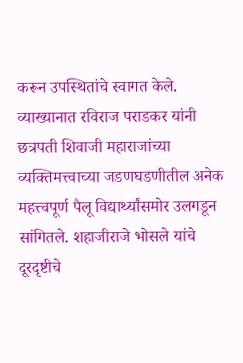करून उपस्थितांचे स्वागत केले.
व्याख्यानात रविराज पराडकर यांनी छत्रपती शिवाजी महाराजांच्या व्यक्तिमत्त्वाच्या जडणघडणीतील अनेक महत्त्वपूर्ण पैलू विद्यार्थ्यांसमोर उलगडून सांगितले. शहाजीराजे भोसले यांचे दूरदृष्टीचे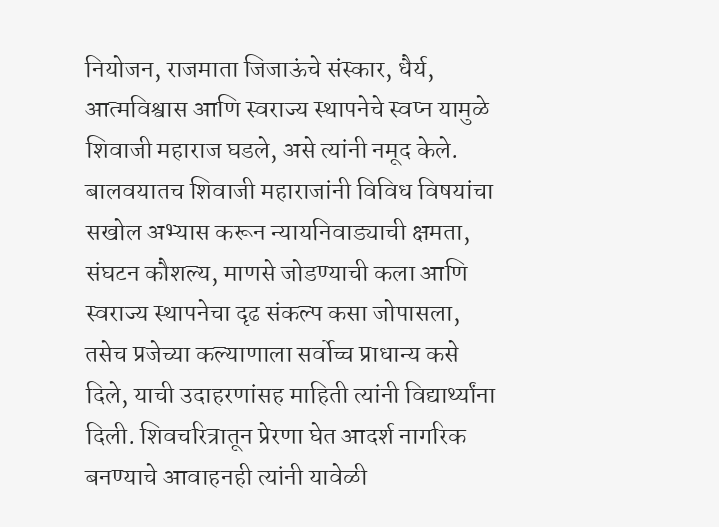नियोजन, राजमाता जिजाऊंचे संस्कार, धैर्य, आत्मविश्वास आणि स्वराज्य स्थापनेचे स्वप्न यामुळे शिवाजी महाराज घडले, असे त्यांनी नमूद केले.
बालवयातच शिवाजी महाराजांनी विविध विषयांचा सखोल अभ्यास करून न्यायनिवाड्याची क्षमता, संघटन कौशल्य, माणसे जोडण्याची कला आणि स्वराज्य स्थापनेचा दृढ संकल्प कसा जोपासला, तसेच प्रजेच्या कल्याणाला सर्वोच्च प्राधान्य कसे दिले, याची उदाहरणांसह माहिती त्यांनी विद्यार्थ्यांना दिली. शिवचरित्रातून प्रेरणा घेत आदर्श नागरिक बनण्याचे आवाहनही त्यांनी यावेळी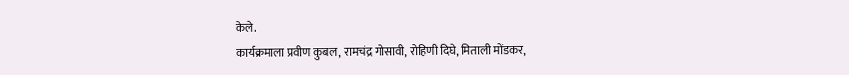केले.
कार्यक्रमाला प्रवीण कुबल, रामचंद्र गोसावी, रोहिणी दिघे, मिताली मोंडकर,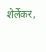शेर्लेकर,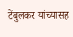टेंबुलकर यांच्यासह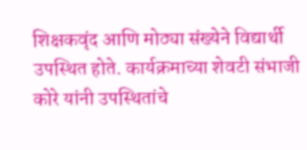शिक्षकवृंद आणि मोठ्या संख्येने विद्यार्थी उपस्थित होते. कार्यक्रमाच्या शेवटी संभाजी कोरे यांनी उपस्थितांचे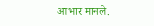आभार मानले.